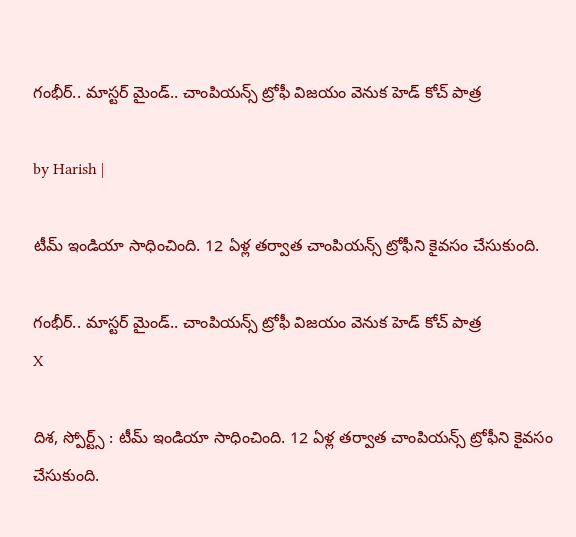గంభీర్.. మాస్టర్ మైండ్.. చాంపియన్స్ ట్రోఫీ విజయం వెనుక హెడ్ కోచ్ పాత్ర

by Harish |

టీమ్ ఇండియా సాధించింది. 12 ఏళ్ల తర్వాత చాంపియన్స్ ట్రోఫీని కైవసం చేసుకుంది.

గంభీర్.. మాస్టర్ మైండ్.. చాంపియన్స్ ట్రోఫీ విజయం వెనుక హెడ్ కోచ్ పాత్ర
X

దిశ, స్పోర్ట్స్ : టీమ్ ఇండియా సాధించింది. 12 ఏళ్ల తర్వాత చాంపియన్స్ ట్రోఫీని కైవసం చేసుకుంది.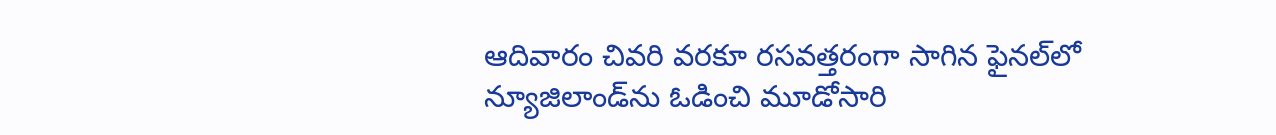ఆదివారం చివరి వరకూ రసవత్తరంగా సాగిన ఫైనల్‌లో న్యూజిలాండ్‌ను ఓడించి మూడోసారి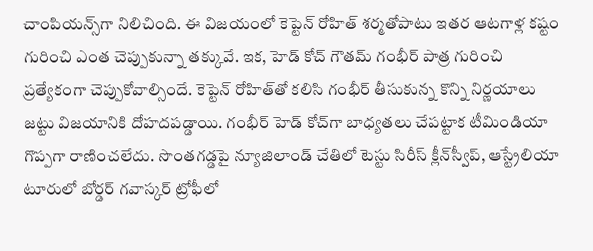చాంపియన్స్‌గా నిలిచింది. ఈ విజయంలో కెప్టెన్ రోహిత్ శర్మతోపాటు ఇతర ఆటగాళ్ల కష్టం గురించి ఎంత చెప్పుకున్నా తక్కువే. ఇక, హెడ్ కోచ్ గౌతమ్ గంభీర్ పాత్ర గురించి ప్రత్యేకంగా చెప్పుకోవాల్సిందే. కెప్టెన్ రోహిత్‌తో కలిసి గంభీర్ తీసుకున్న కొన్ని నిర్ణయాలు జట్టు విజయానికి దోహదపడ్డాయి. గంభీర్ హెడ్ కోచ్‌గా బాధ్యతలు చేపట్టాక టీమిండియా గొప్పగా రాణించలేదు. సొంతగడ్డపై న్యూజిలాండ్ చేతిలో టెస్టు సిరీస్ క్లీన్‌స్వీప్, ఆస్ట్రేలియా టూరులో బోర్డర్ గవాస్కర్ ట్రోఫీలో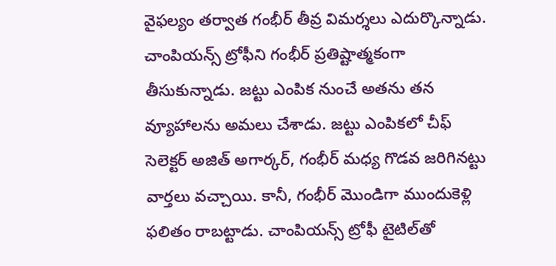వైఫల్యం తర్వాత గంభీర్ తీవ్ర విమర్శలు ఎదుర్కొన్నాడు. చాంపియన్స్ ట్రోఫీని గంభీర్ ప్రతిష్టాత్మకంగా తీసుకున్నాడు. జట్టు ఎంపిక నుంచే అతను తన వ్యూహాలను అమలు చేశాడు. జట్టు ఎంపికలో చీఫ్ సెలెక్టర్ అజిత్ అగార్కర్‌, గంభీర్ మధ్య గొడవ జరిగినట్టు వార్తలు వచ్చాయి. కానీ, గంభీర్ మొండిగా ముందుకెళ్లి ఫలితం రాబట్టాడు. చాంపియన్స్ ట్రోఫీ టైటిల్‌తో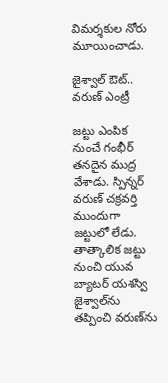విమర్శకుల నోరు మూయించాడు.

జైశ్వాల్ ఔట్.. వరుణ్ ఎంట్రీ

జట్టు ఎంపిక నుంచే గంభీర్ తనదైన ముద్ర వేశాడు. స్పిన్నర్ వరుణ్ చక్రవర్తి ముందుగా జట్టులో లేడు. తాత్కాలిక జట్టు నుంచి యువ బ్యాటర్ యశస్వి జైశ్వాల్‌ను తప్పించి వరుణ్‌ను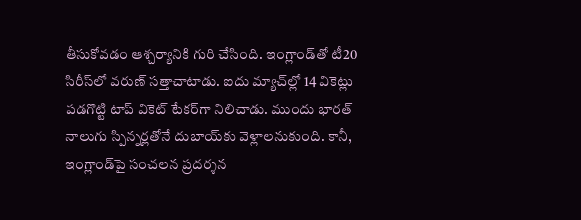తీసుకోవడం ఆశ్చర్యానికి గురి చేసింది. ఇంగ్లాండ్‌తో టీ20 సిరీస్‌లో వరుణ్ సత్తాచాటాడు. ఐదు మ్యాచ్‌ల్లో 14 వికెట్లు పడగొట్టి టాప్ వికెట్ టేకర్‌గా నిలిచాడు. ముందు భారత్ నాలుగు స్పిన్నర్లతోనే దుబాయ్‌కు వెళ్లాలనుకుంది. కానీ, ఇంగ్లాండ్‌పై సంచలన ప్రదర్శన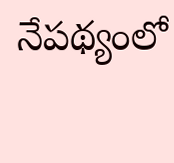నేపథ్యంలో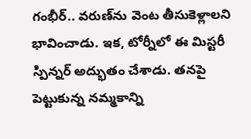గంభీర్.. వరుణ్‌ను వెంట తీసుకెళ్లాలని భావించాడు. ఇక, టోర్నీలో ఈ మిస్టరీ స్పిన్నర్ అద్భుతం చేశాడు. తనపై పెట్టుకున్న నమ్మకాన్ని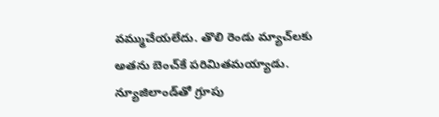వమ్ముచేయలేదు. తొలి రెండు మ్యాచ్‌లకు అతను బెంచ్‌కే పరిమితమయ్యాడు. న్యూజిలాండ్‌తో గ్రూపు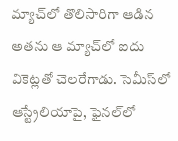మ్యాచ్‌లో తొలిసారిగా ఆడిన అతను ఆ మ్యాచ్‌లో ఐదు వికెట్లతో చెలరేగాడు. సెమీస్‌లో ఆస్ట్రేలియాపై, ఫైనల్‌లో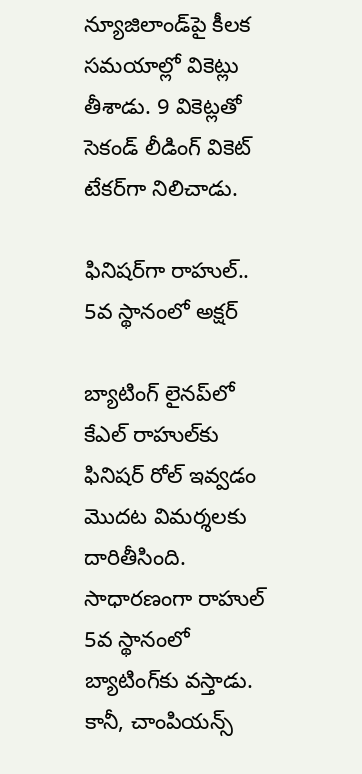న్యూజిలాండ్‌పై కీలక సమయాల్లో వికెట్లు తీశాడు. 9 వికెట్లతో సెకండ్ లీడింగ్ వికెట్ టేకర్‌గా నిలిచాడు.

ఫినిషర్‌గా రాహుల్.. 5వ స్థానంలో అక్షర్

బ్యాటింగ్ లైనప్‌లో కేఎల్ రాహుల్‌‌కు ఫినిషర్‌ రోల్‌ ఇవ్వడం మొదట విమర్శలకు దారితీసింది. సాధారణంగా రాహుల్ 5వ స్థానంలో బ్యాటింగ్‌కు వస్తాడు. కానీ, చాంపియన్స్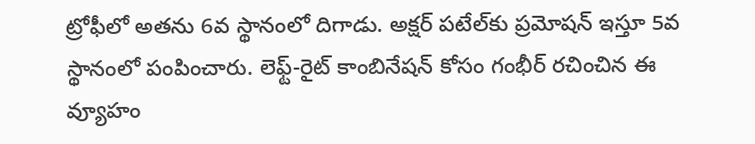ట్రోఫీలో అతను 6వ స్థానంలో దిగాడు. అక్షర్ పటేల్‌కు ప్రమోషన్ ఇస్తూ 5వ స్థానంలో పంపించారు. లెఫ్ట్-రైట్ కాంబినేషన్ కోసం గంభీర్ రచించిన ఈ వ్యూహం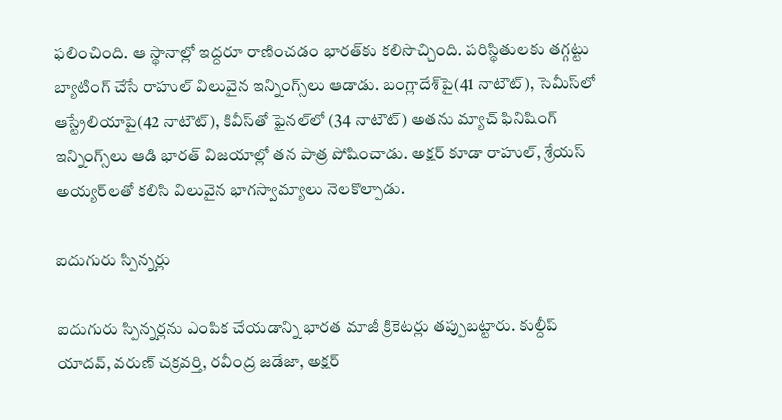ఫలించింది. ఆ స్థానాల్లో ఇద్దరూ రాణించడం భారత్‌కు కలిసొచ్చింది. పరిస్థితులకు తగ్గట్టు బ్యాటింగ్ చేసే రాహుల్ విలువైన ఇన్నింగ్స్‌లు ఆడాడు. బంగ్లాదేశ్‌పై(41 నాటౌట్), సెమీస్‌లో ఆస్ట్రేలియాపై(42 నాటౌట్), కివీస్‌తో ఫైనల్‌లో (34 నాటౌట్) అతను మ్యాచ్ ఫినిషింగ్ ఇన్నింగ్స్‌లు ఆడి భారత్ విజయాల్లో తన పాత్ర పోషించాడు. అక్షర్ కూడా రాహుల్, శ్రేయస్ అయ్యర్‌లతో కలిసి విలువైన భాగస్వామ్యాలు నెలకొల్పాడు.

ఐదుగురు స్పిన్నర్లు

ఐదుగురు స్పిన్నర్లను ఎంపిక చేయడాన్ని భారత మాజీ క్రికెటర్లు తప్పుబట్టారు. కుల్దీప్ యాదవ్, వరుణ్ చక్రవర్తి, రవీంద్ర జడేజా, అక్షర్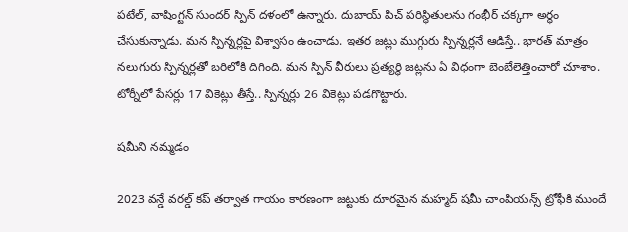పటేల్, వాషింగ్టన్ సుందర్ స్పిన్ దళంలో ఉన్నారు. దుబాయ్ పిచ్ పరిస్థితులను గంభీర్ చక్కగా అర్థం చేసుకున్నాడు. మన స్పిన్నర్లపై విశ్వాసం ఉంచాడు. ఇతర జట్లు ముగ్గురు స్పిన్నర్లనే ఆడిస్తే.. భారత్ మాత్రం నలుగురు స్పిన్నర్లతో బరిలోకి దిగింది. మన స్పిన్ వీరులు ప్రత్యర్థి జట్లను ఏ విధంగా బెంబేలెత్తించారో చూశాం. టోర్నీలో పేసర్లు 17 వికెట్లు తీస్తే.. స్పిన్నర్లు 26 వికెట్లు పడగొట్టారు.

షమీని నమ్మడం

2023 వన్డే వరల్డ్ కప్ తర్వాత గాయం కారణంగా జట్టుకు దూరమైన మహ్మద్ షమీ చాంపియన్స్ ట్రోఫీకి ముందే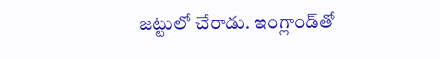జట్టులో చేరాడు. ఇంగ్లాండ్‌తో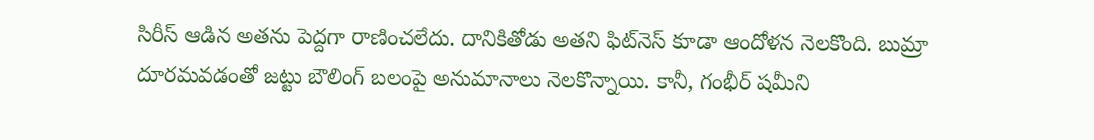సిరీస్ ఆడిన అతను పెద్దగా రాణించలేదు. దానికితోడు అతని ఫిట్‌నెస్ కూడా ఆందోళన నెలకొంది. బుమ్రా దూరమవడంతో జట్టు బౌలింగ్ బలంపై అనుమానాలు నెలకొన్నాయి. కానీ, గంభీర్ షమీని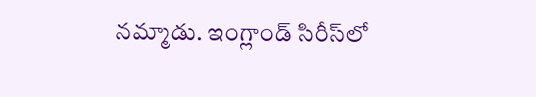నమ్మాడు. ఇంగ్లాండ్ సిరీస్‌లో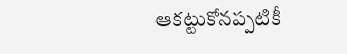ఆకట్టుకోనప్పటికీ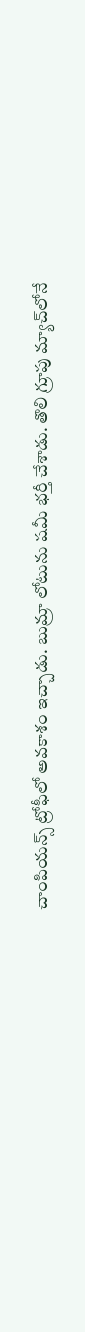చాంపియన్స్ ట్రోఫీలో అవకాశం ఇచ్చాడు. బుమ్రా లోటును షమీ భర్తీ చేశాడు. తొలి గ్రూపు మ్యాచ్‌లోనే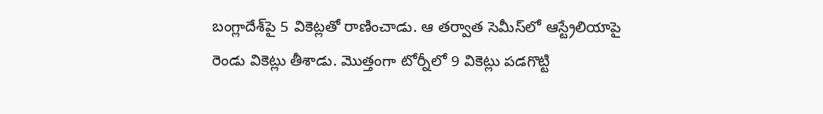బంగ్లాదేశ్‌పై 5 వికెట్లతో రాణించాడు. ఆ తర్వాత సెమీస్‌లో ఆస్ట్రేలియాపై రెండు వికెట్లు తీశాడు. మొత్తంగా టోర్నీలో 9 వికెట్లు పడగొట్టి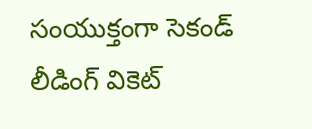సంయుక్తంగా సెకండ్ లీడింగ్ వికెట్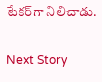టేకర్‌గా నిలిచాడు.

Next Story